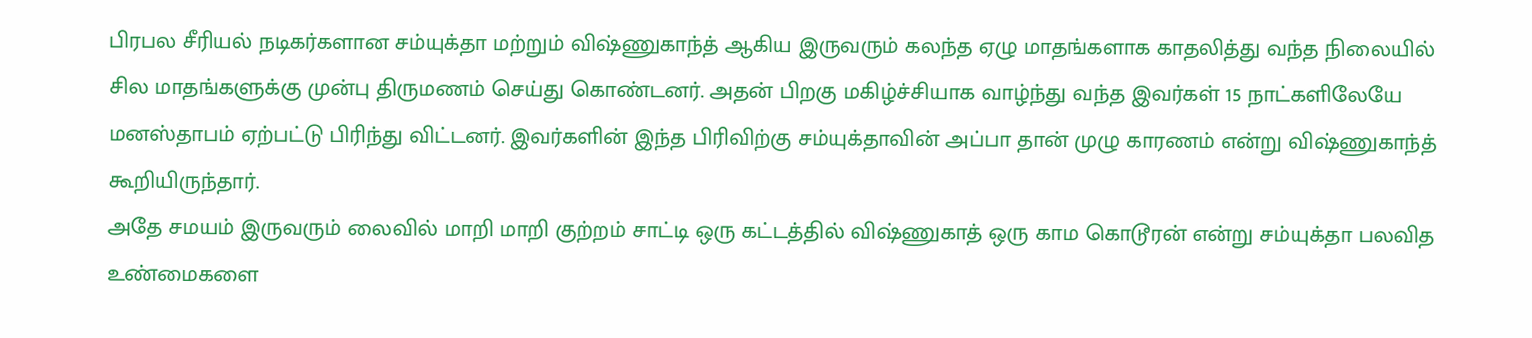பிரபல சீரியல் நடிகர்களான சம்யுக்தா மற்றும் விஷ்ணுகாந்த் ஆகிய இருவரும் கலந்த ஏழு மாதங்களாக காதலித்து வந்த நிலையில் சில மாதங்களுக்கு முன்பு திருமணம் செய்து கொண்டனர். அதன் பிறகு மகிழ்ச்சியாக வாழ்ந்து வந்த இவர்கள் 15 நாட்களிலேயே மனஸ்தாபம் ஏற்பட்டு பிரிந்து விட்டனர். இவர்களின் இந்த பிரிவிற்கு சம்யுக்தாவின் அப்பா தான் முழு காரணம் என்று விஷ்ணுகாந்த் கூறியிருந்தார்.
அதே சமயம் இருவரும் லைவில் மாறி மாறி குற்றம் சாட்டி ஒரு கட்டத்தில் விஷ்ணுகாத் ஒரு காம கொடூரன் என்று சம்யுக்தா பலவித உண்மைகளை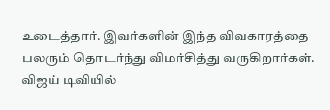உடைத்தார். இவர்களின் இந்த விவகாரத்தை பலரும் தொடர்ந்து விமர்சித்து வருகிறார்கள்.
விஜய் டிவியில்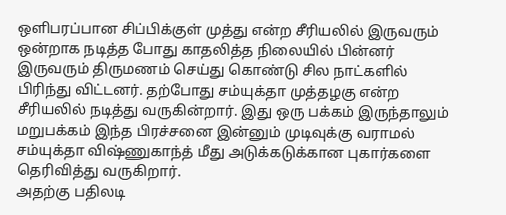ஒளிபரப்பான சிப்பிக்குள் முத்து என்ற சீரியலில் இருவரும் ஒன்றாக நடித்த போது காதலித்த நிலையில் பின்னர் இருவரும் திருமணம் செய்து கொண்டு சில நாட்களில் பிரிந்து விட்டனர். தற்போது சம்யுக்தா முத்தழகு என்ற சீரியலில் நடித்து வருகின்றார். இது ஒரு பக்கம் இருந்தாலும் மறுபக்கம் இந்த பிரச்சனை இன்னும் முடிவுக்கு வராமல் சம்யுக்தா விஷ்ணுகாந்த் மீது அடுக்கடுக்கான புகார்களை தெரிவித்து வருகிறார்.
அதற்கு பதிலடி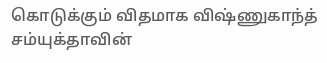கொடுக்கும் விதமாக விஷ்ணுகாந்த் சம்யுக்தாவின்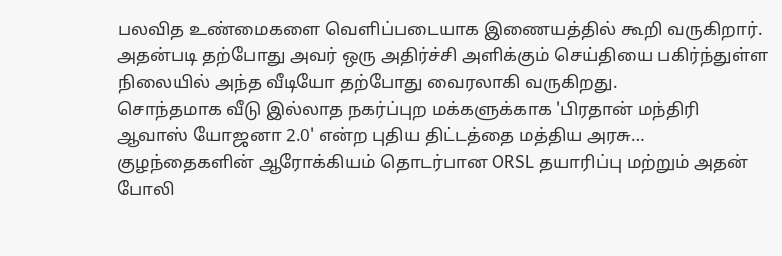பலவித உண்மைகளை வெளிப்படையாக இணையத்தில் கூறி வருகிறார். அதன்படி தற்போது அவர் ஒரு அதிர்ச்சி அளிக்கும் செய்தியை பகிர்ந்துள்ள நிலையில் அந்த வீடியோ தற்போது வைரலாகி வருகிறது.
சொந்தமாக வீடு இல்லாத நகர்ப்புற மக்களுக்காக 'பிரதான் மந்திரி ஆவாஸ் யோஜனா 2.0' என்ற புதிய திட்டத்தை மத்திய அரசு…
குழந்தைகளின் ஆரோக்கியம் தொடர்பான ORSL தயாரிப்பு மற்றும் அதன் போலி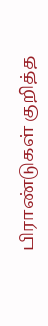பிராண்டுகள் குறித்த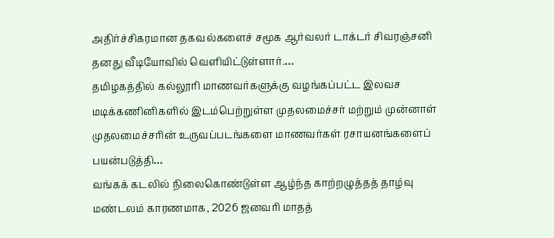அதிர்ச்சிகரமான தகவல்களைச் சமூக ஆர்வலர் டாக்டர் சிவரஞ்சனி தனது வீடியோவில் வெளியிட்டுள்ளார்.…
தமிழகத்தில் கல்லூரி மாணவர்களுக்கு வழங்கப்பட்ட இலவச மடிக்கணினிகளில் இடம்பெற்றுள்ள முதலமைச்சர் மற்றும் முன்னாள் முதலமைச்சரின் உருவப்படங்களை மாணவர்கள் ரசாயனங்களைப் பயன்படுத்தி…
வங்கக் கடலில் நிலைகொண்டுள்ள ஆழ்ந்த காற்றழுத்தத் தாழ்வு மண்டலம் காரணமாக, 2026 ஜனவரி மாதத்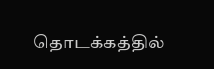தொடக்கத்தில்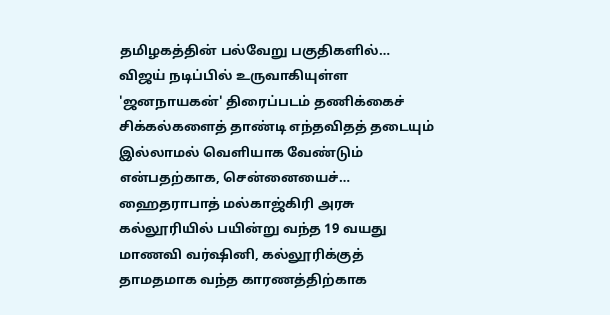தமிழகத்தின் பல்வேறு பகுதிகளில்…
விஜய் நடிப்பில் உருவாகியுள்ள 'ஜனநாயகன்' திரைப்படம் தணிக்கைச் சிக்கல்களைத் தாண்டி எந்தவிதத் தடையும் இல்லாமல் வெளியாக வேண்டும் என்பதற்காக, சென்னையைச்…
ஹைதராபாத் மல்காஜ்கிரி அரசு கல்லூரியில் பயின்று வந்த 19 வயது மாணவி வர்ஷினி, கல்லூரிக்குத் தாமதமாக வந்த காரணத்திற்காக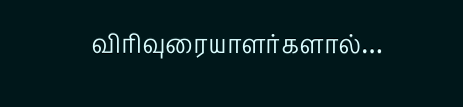விரிவுரையாளர்களால்…